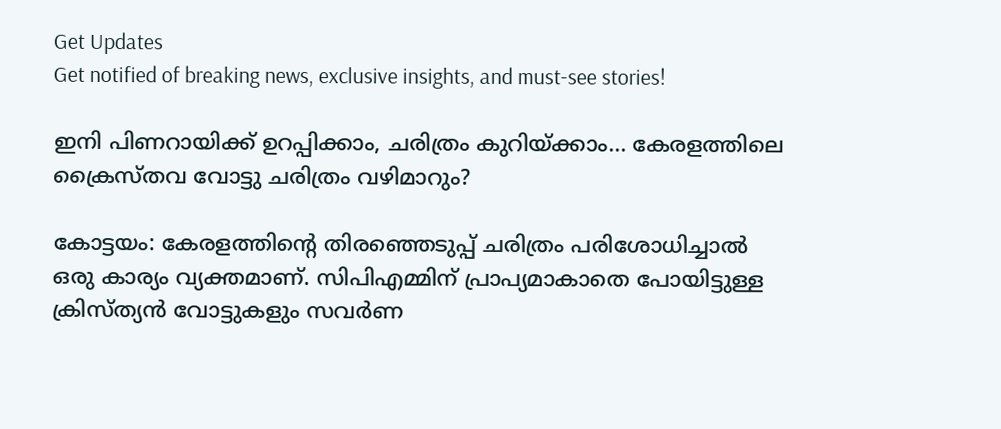Get Updates
Get notified of breaking news, exclusive insights, and must-see stories!

ഇനി പിണറായിക്ക് ഉറപ്പിക്കാം, ചരിത്രം കുറിയ്ക്കാം... കേരളത്തിലെ ക്രൈസ്തവ വോട്ടു ചരിത്രം വഴിമാറും?

കോട്ടയം: കേരളത്തിന്റെ തിരഞ്ഞെടുപ്പ് ചരിത്രം പരിശോധിച്ചാല്‍ ഒരു കാര്യം വ്യക്തമാണ്. സിപിഎമ്മിന് പ്രാപ്യമാകാതെ പോയിട്ടുള്ള ക്രിസ്ത്യന്‍ വോട്ടുകളും സവര്‍ണ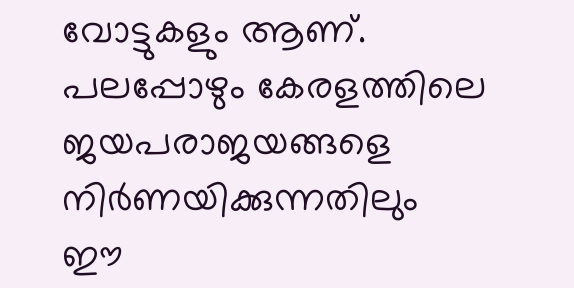വോട്ടുകളും ആണ്. പലപ്പോഴും കേരളത്തിലെ ജയപരാജയങ്ങളെ നിര്‍ണയിക്കുന്നതിലും ഈ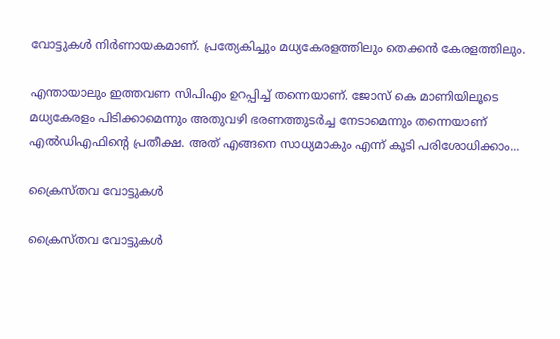വോട്ടുകള്‍ നിര്‍ണായകമാണ്. പ്രത്യേകിച്ചും മധ്യകേരളത്തിലും തെക്കന്‍ കേരളത്തിലും.

എന്തായാലും ഇത്തവണ സിപിഎം ഉറപ്പിച്ച് തന്നെയാണ്. ജോസ് കെ മാണിയിലൂടെ മധ്യകേരളം പിടിക്കാമെന്നും അതുവഴി ഭരണത്തുടര്‍ച്ച നേടാമെന്നും തന്നെയാണ് എല്‍ഡിഎഫിന്റെ പ്രതീക്ഷ. അത് എങ്ങനെ സാധ്യമാകും എന്ന് കൂടി പരിശോധിക്കാം...

ക്രൈസ്തവ വോട്ടുകള്‍

ക്രൈസ്തവ വോട്ടുകള്‍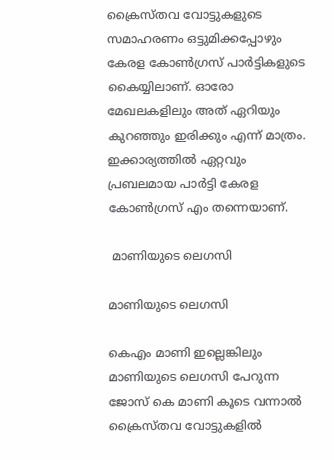ക്രൈസ്തവ വോട്ടുകളുടെ സമാഹരണം ഒട്ടുമിക്കപ്പോഴും കേരള കോണ്‍ഗ്രസ് പാര്‍ട്ടികളുടെ കൈയ്യിലാണ്. ഓരോ മേഖലകളിലും അത് ഏറിയും കുറഞ്ഞും ഇരിക്കും എന്ന് മാത്രം. ഇക്കാര്യത്തില്‍ ഏറ്റവും പ്രബലമായ പാര്‍ട്ടി കേരള കോണ്‍ഗ്രസ് എം തന്നെയാണ്.

 മാണിയുടെ ലെഗസി

മാണിയുടെ ലെഗസി

കെഎം മാണി ഇല്ലെങ്കിലും മാണിയുടെ ലെഗസി പേറുന്ന ജോസ് കെ മാണി കൂടെ വന്നാല്‍ ക്രൈസ്തവ വോട്ടുകളില്‍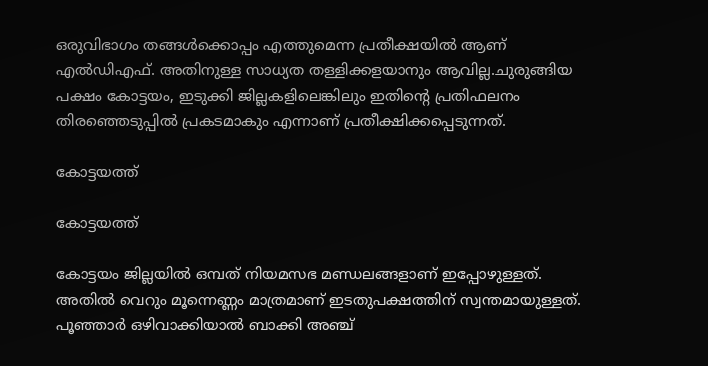ഒരുവിഭാഗം തങ്ങള്‍ക്കൊപ്പം എത്തുമെന്ന പ്രതീക്ഷയില്‍ ആണ് എല്‍ഡിഎഫ്. അതിനുള്ള സാധ്യത തള്ളിക്കളയാനും ആവില്ല.ചുരുങ്ങിയ പക്ഷം കോട്ടയം, ഇടുക്കി ജില്ലകളിലെങ്കിലും ഇതിന്റെ പ്രതിഫലനം തിരഞ്ഞെടുപ്പില്‍ പ്രകടമാകും എന്നാണ് പ്രതീക്ഷിക്കപ്പെടുന്നത്.

കോട്ടയത്ത്

കോട്ടയത്ത്

കോട്ടയം ജില്ലയില്‍ ഒമ്പത് നിയമസഭ മണ്ഡലങ്ങളാണ് ഇപ്പോഴുള്ളത്. അതില്‍ വെറും മൂന്നെണ്ണം മാത്രമാണ് ഇടതുപക്ഷത്തിന് സ്വന്തമായുള്ളത്. പൂഞ്ഞാര്‍ ഒഴിവാക്കിയാല്‍ ബാക്കി അഞ്ച്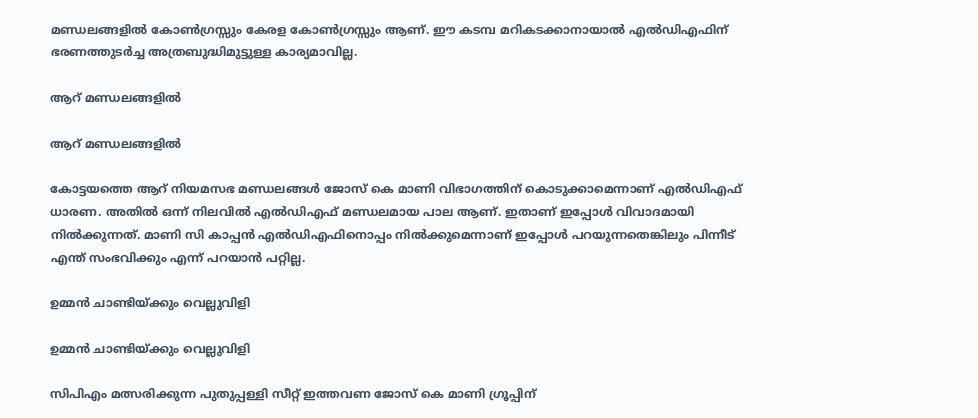മണ്ഡലങ്ങളില്‍ കോണ്‍ഗ്രസ്സും കേരള കോണ്‍ഗ്രസ്സും ആണ്. ഈ കടമ്പ മറികടക്കാനായാല്‍ എല്‍ഡിഎഫിന് ഭരണത്തുടര്‍ച്ച അത്രബുദ്ധിമുട്ടുള്ള കാര്യമാവില്ല.

ആറ് മണ്ഡലങ്ങളില്‍

ആറ് മണ്ഡലങ്ങളില്‍

കോട്ടയത്തെ ആറ് നിയമസഭ മണ്ഡലങ്ങള്‍ ജോസ് കെ മാണി വിഭാഗത്തിന് കൊടുക്കാമെന്നാണ് എല്‍ഡിഎഫ് ധാരണ. അതില്‍ ഒന്ന് നിലവില്‍ എല്‍ഡിഎഫ് മണ്ഡലമായ പാല ആണ്. ഇതാണ് ഇപ്പോള്‍ വിവാദമായി നില്‍ക്കുന്നത്. മാണി സി കാപ്പന്‍ എല്‍ഡിഎഫിനൊപ്പം നില്‍ക്കുമെന്നാണ് ഇപ്പോള്‍ പറയുന്നതെങ്കിലും പിന്നീട് എന്ത് സംഭവിക്കും എന്ന് പറയാന്‍ പറ്റില്ല.

ഉമ്മന്‍ ചാണ്ടിയ്ക്കും വെല്ലുവിളി

ഉമ്മന്‍ ചാണ്ടിയ്ക്കും വെല്ലുവിളി

സിപിഎം മത്സരിക്കുന്ന പുതുപ്പള്ളി സീറ്റ് ഇത്തവണ ജോസ് കെ മാണി ഗ്രൂപ്പിന്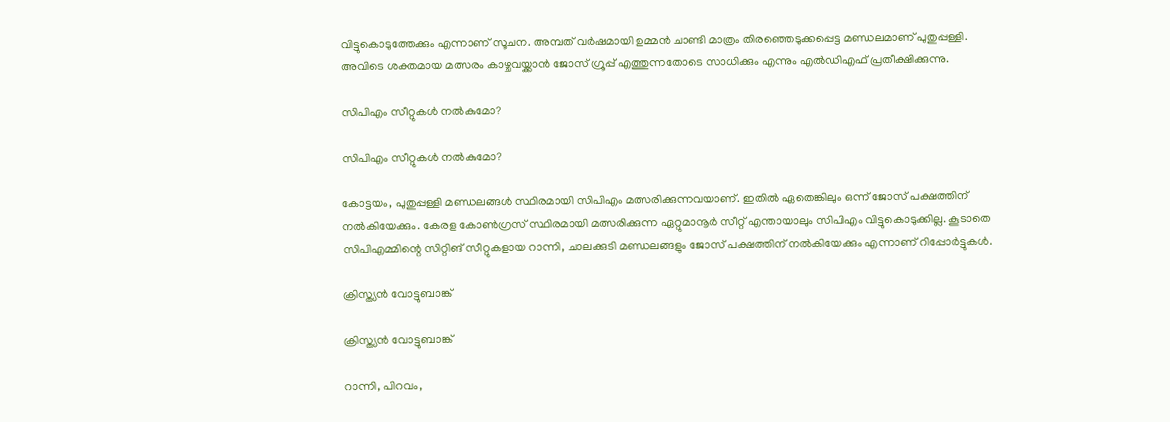വിട്ടുകൊടുത്തേക്കും എന്നാണ് സൂചന. അമ്പത് വര്‍ഷമായി ഉമ്മന്‍ ചാണ്ടി മാത്രം തിരഞ്ഞെടുക്കപ്പെട്ട മണ്ഡലമാണ് പുതുപ്പള്ളി. അവിടെ ശക്തമായ മത്സരം കാഴ്ചവയ്ക്കാന്‍ ജോസ് ഗ്രൂപ്പ് എത്തുന്നതോടെ സാധിക്കും എന്നും എല്‍ഡിഎഫ് പ്രതീക്ഷിക്കുന്നു.

സിപിഎം സീറ്റുകള്‍ നല്‍കുമോ?

സിപിഎം സീറ്റുകള്‍ നല്‍കുമോ?

കോട്ടയം, പുതുപ്പള്ളി മണ്ഡലങ്ങള്‍ സ്ഥിരമായി സിപിഎം മത്സരിക്കുന്നവയാണ്. ഇതില്‍ ഏതെങ്കിലും ഒന്ന് ജോസ് പക്ഷത്തിന് നല്‍കിയേക്കും. കേരള കോണ്‍ഗ്രസ് സ്ഥിരമായി മത്സരിക്കുന്ന ഏറ്റുമാനൂര്‍ സീറ്റ് എന്തായാലും സിപിഎം വിട്ടുകൊടുക്കില്ല. കൂടാതെ സിപിഎമ്മിന്റെ സിറ്റിങ് സീറ്റുകളായ റാന്നി, ചാലക്കുടി മണ്ഡലങ്ങളും ജോസ് പക്ഷത്തിന് നല്‍കിയേക്കും എന്നാണ് റിപ്പോര്‍ട്ടുകള്‍.

ക്രിസ്ത്യന്‍ വോട്ടുബാങ്ക്

ക്രിസ്ത്യന്‍ വോട്ടുബാങ്ക്

റാന്നി, പിറവം,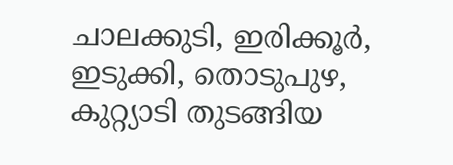ചാലക്കുടി, ഇരിക്കൂര്‍, ഇടുക്കി, തൊടുപുഴ, കുറ്റ്യാടി തുടങ്ങിയ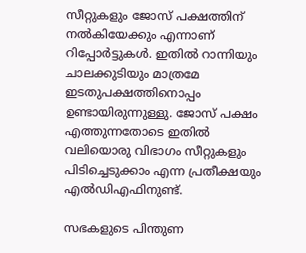സീറ്റുകളും ജോസ് പക്ഷത്തിന് നല്‍കിയേക്കും എന്നാണ് റിപ്പോര്‍ട്ടുകള്‍. ഇതില്‍ റാന്നിയും ചാലക്കുടിയും മാത്രമേ ഇടതുപക്ഷത്തിനൊപ്പം ഉണ്ടായിരുന്നുള്ളു. ജോസ് പക്ഷം എത്തുന്നതോടെ ഇതില്‍ വലിയൊരു വിഭാഗം സീറ്റുകളും പിടിച്ചെടുക്കാം എന്ന പ്രതീക്ഷയും എല്‍ഡിഎഫിനുണ്ട്.

സഭകളുടെ പിന്തുണ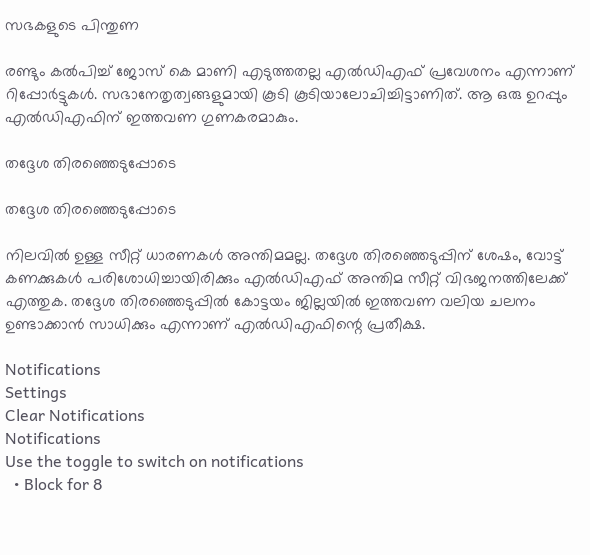സഭകളുടെ പിന്തുണ

രണ്ടും കല്‍പിച്ച് ജോസ് കെ മാണി എടുത്തതല്ല എല്‍ഡിഎഫ് പ്രവേശനം എന്നാണ് റിപ്പോര്‍ട്ടുകള്‍. സഭാനേതൃത്വങ്ങളുമായി കൂടി കൂടിയാലോചിച്ചിട്ടാണിത്. ആ ഒരു ഉറപ്പും എല്‍ഡിഎഫിന് ഇത്തവണ ഗുണകരമാകും.

തദ്ദേശ തിരഞ്ഞെടുപ്പോടെ

തദ്ദേശ തിരഞ്ഞെടുപ്പോടെ

നിലവില്‍ ഉള്ള സീറ്റ് ധാരണകള്‍ അന്തിമമല്ല. തദ്ദേശ തിരഞ്ഞെടുപ്പിന് ശേഷം, വോട്ട് കണക്കുകള്‍ പരിശോധിച്ചായിരിക്കും എല്‍ഡിഎഫ് അന്തിമ സീറ്റ് വിഭജനത്തിലേക്ക് എത്തുക. തദ്ദേശ തിരഞ്ഞെടുപ്പില്‍ കോട്ടയം ജില്ലയില്‍ ഇത്തവണ വലിയ ചലനം ഉണ്ടാക്കാന്‍ സാധിക്കും എന്നാണ് എല്‍ഡിഎഫിന്റെ പ്രതീക്ഷ.

Notifications
Settings
Clear Notifications
Notifications
Use the toggle to switch on notifications
  • Block for 8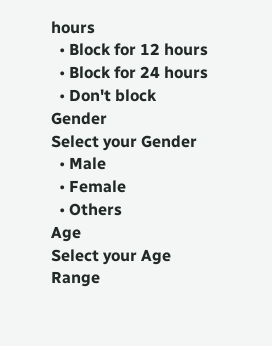hours
  • Block for 12 hours
  • Block for 24 hours
  • Don't block
Gender
Select your Gender
  • Male
  • Female
  • Others
Age
Select your Age Range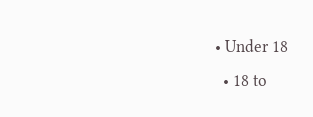• Under 18
  • 18 to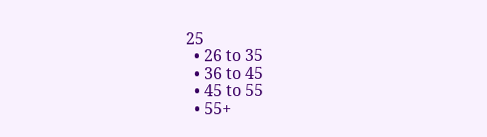25
  • 26 to 35
  • 36 to 45
  • 45 to 55
  • 55+